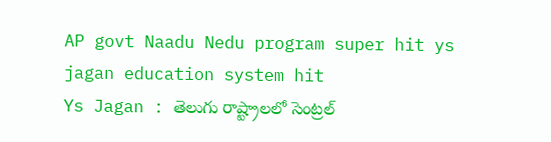AP govt Naadu Nedu program super hit ys jagan education system hit
Ys Jagan : తెలుగు రాష్ట్రాలలో సెంట్రల్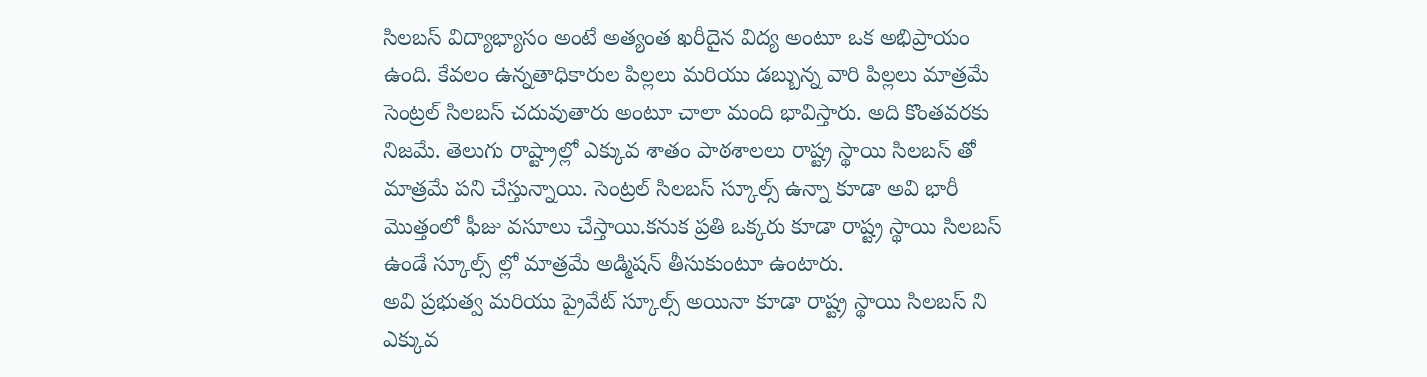సిలబస్ విద్యాభ్యాసం అంటే అత్యంత ఖరీదైన విద్య అంటూ ఒక అభిప్రాయం ఉంది. కేవలం ఉన్నతాధికారుల పిల్లలు మరియు డబ్బున్న వారి పిల్లలు మాత్రమే సెంట్రల్ సిలబస్ చదువుతారు అంటూ చాలా మంది భావిస్తారు. అది కొంతవరకు నిజమే. తెలుగు రాష్ట్రాల్లో ఎక్కువ శాతం పాఠశాలలు రాష్ట్ర స్థాయి సిలబస్ తో మాత్రమే పని చేస్తున్నాయి. సెంట్రల్ సిలబస్ స్కూల్స్ ఉన్నా కూడా అవి భారీ మొత్తంలో ఫీజు వసూలు చేస్తాయి.కనుక ప్రతి ఒక్కరు కూడా రాష్ట్ర స్థాయి సిలబస్ ఉండే స్కూల్స్ ల్లో మాత్రమే అడ్మిషన్ తీసుకుంటూ ఉంటారు.
అవి ప్రభుత్వ మరియు ప్రైవేట్ స్కూల్స్ అయినా కూడా రాష్ట్ర స్థాయి సిలబస్ ని ఎక్కువ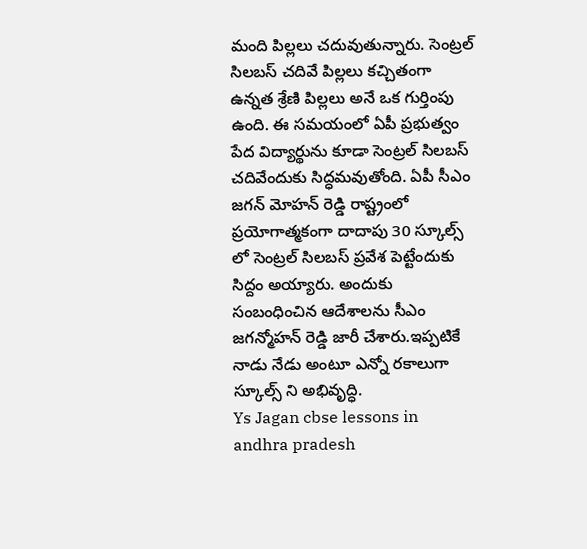మంది పిల్లలు చదువుతున్నారు. సెంట్రల్ సిలబస్ చదివే పిల్లలు కచ్చితంగా ఉన్నత శ్రేణి పిల్లలు అనే ఒక గుర్తింపు ఉంది. ఈ సమయంలో ఏపీ ప్రభుత్వం పేద విద్యార్థును కూడా సెంట్రల్ సిలబస్ చదివేందుకు సిద్ధమవుతోంది. ఏపీ సీఎం జగన్ మోహన్ రెడ్డి రాష్ట్రంలో ప్రయోగాత్మకంగా దాదాపు 30 స్కూల్స్ లో సెంట్రల్ సిలబస్ ప్రవేశ పెట్టేందుకు సిద్దం అయ్యారు. అందుకు సంబంధించిన ఆదేశాలను సీఎం జగన్మోహన్ రెడ్డి జారీ చేశారు.ఇప్పటికే నాడు నేడు అంటూ ఎన్నో రకాలుగా స్కూల్స్ ని అభివృద్ధి.
Ys Jagan cbse lessons in andhra pradesh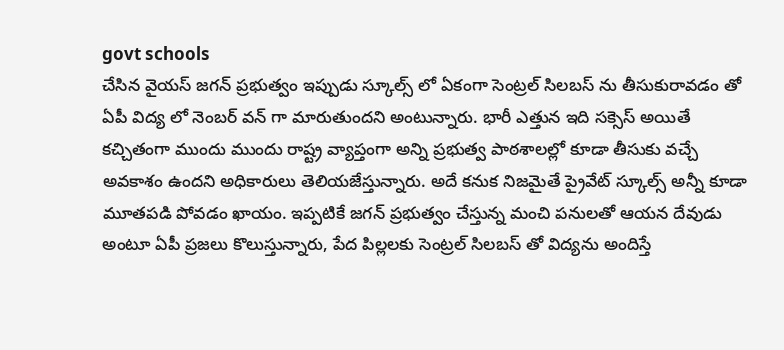govt schools
చేసిన వైయస్ జగన్ ప్రభుత్వం ఇప్పుడు స్కూల్స్ లో ఏకంగా సెంట్రల్ సిలబస్ ను తీసుకురావడం తో ఏపీ విద్య లో నెంబర్ వన్ గా మారుతుందని అంటున్నారు. భారీ ఎత్తున ఇది సక్సెస్ అయితే కచ్చితంగా ముందు ముందు రాష్ట్ర వ్యాప్తంగా అన్ని ప్రభుత్వ పాఠశాలల్లో కూడా తీసుకు వచ్చే అవకాశం ఉందని అధికారులు తెలియజేస్తున్నారు. అదే కనుక నిజమైతే ప్రైవేట్ స్కూల్స్ అన్నీ కూడా మూతపడి పోవడం ఖాయం. ఇప్పటికే జగన్ ప్రభుత్వం చేస్తున్న మంచి పనులతో ఆయన దేవుడు అంటూ ఏపీ ప్రజలు కొలుస్తున్నారు, పేద పిల్లలకు సెంట్రల్ సిలబస్ తో విద్యను అందిస్తే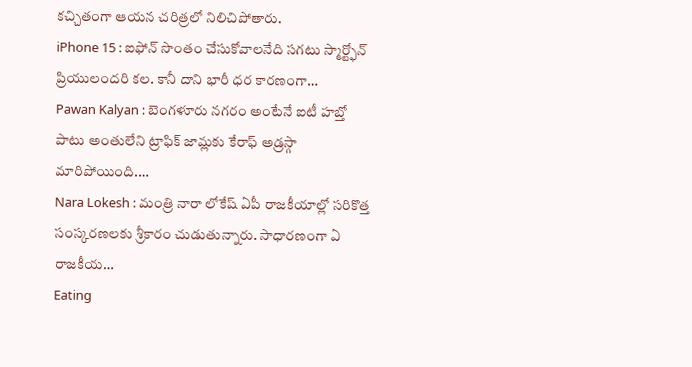కచ్చితంగా ఆయన చరిత్రలో నిలిచిపోతారు.
iPhone 15 : ఐఫోన్ సొంతం చేసుకోవాలనేది సగటు స్మార్ట్ఫోన్ ప్రియులందరి కల. కానీ దాని భారీ ధర కారణంగా…
Pawan Kalyan : బెంగళూరు నగరం అంటేనే ఐటీ హబ్తో పాటు అంతులేని ట్రాఫిక్ జామ్లకు కేరాఫ్ అడ్రస్గా మారిపోయింది.…
Nara Lokesh : మంత్రి నారా లోకేష్ ఏపీ రాజకీయాల్లో సరికొత్త సంస్కరణలకు శ్రీకారం చుడుతున్నారు. సాధారణంగా ఏ రాజకీయ…
Eating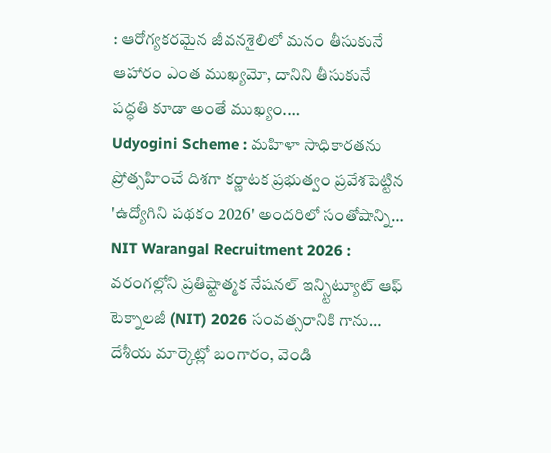: ఆరోగ్యకరమైన జీవనశైలిలో మనం తీసుకునే ఆహారం ఎంత ముఖ్యమో, దానిని తీసుకునే పద్ధతి కూడా అంతే ముఖ్యం.…
Udyogini Scheme : మహిళా సాధికారతను ప్రోత్సహించే దిశగా కర్ణాటక ప్రభుత్వం ప్రవేశపెట్టిన 'ఉద్యోగిని పథకం 2026' అందరిలో సంతోషాన్ని…
NIT Warangal Recruitment 2026 : వరంగల్లోని ప్రతిష్టాత్మక నేషనల్ ఇన్స్టిట్యూట్ ఆఫ్ టెక్నాలజీ (NIT) 2026 సంవత్సరానికి గాను…
దేశీయ మార్కెట్లో బంగారం, వెండి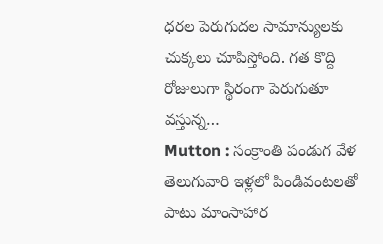ధరల పెరుగుదల సామాన్యులకు చుక్కలు చూపిస్తోంది. గత కొద్ది రోజులుగా స్థిరంగా పెరుగుతూ వస్తున్న…
Mutton : సంక్రాంతి పండుగ వేళ తెలుగువారి ఇళ్లలో పిండివంటలతో పాటు మాంసాహార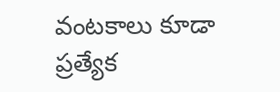వంటకాలు కూడా ప్రత్యేక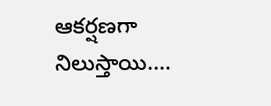ఆకర్షణగా నిలుస్తాయి.…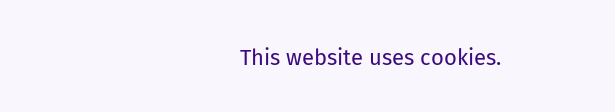This website uses cookies.